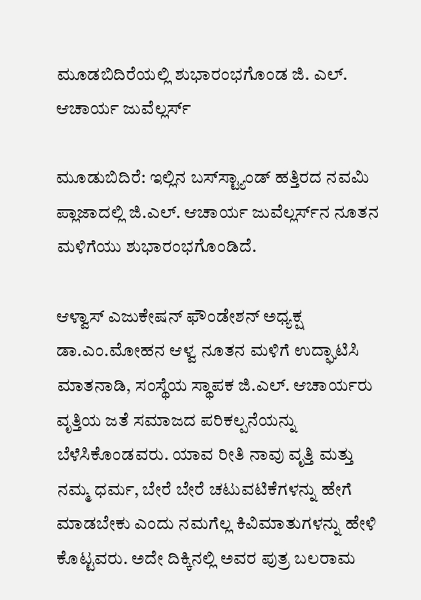ಮೂಡಬಿದಿರೆಯಲ್ಲಿ ಶುಭಾರಂಭಗೊಂಡ ಜಿ. ಎಲ್. ಆಚಾರ್ಯ ಜುವೆಲ್ಲರ್ಸ್

ಮೂಡುಬಿದಿರೆ: ಇಲ್ಲಿನ ಬಸ್‌ಸ್ಟ್ಯಾಂಡ್ ಹತ್ತಿರದ ನವಮಿ ಪ್ಲಾಜಾದಲ್ಲಿ ಜಿ.ಎಲ್. ಆಚಾರ್ಯ ಜುವೆಲ್ಲರ್ಸ್‌ನ ನೂತನ ಮಳಿಗೆಯು ಶುಭಾರಂಭಗೊಂಡಿದೆ.

ಆಳ್ವಾಸ್ ಎಜುಕೇಷನ್ ಫೌಂಡೇಶನ್ ಅಧ್ಯಕ್ಷ ಡಾ.ಎಂ.ಮೋಹನ ಆಳ್ವ ನೂತನ ಮಳಿಗೆ ಉದ್ಘಾಟಿಸಿ ಮಾತನಾಡಿ, ಸಂಸ್ಥೆಯ ಸ್ಥಾಪಕ ಜಿ.ಎಲ್. ಆಚಾರ್ಯರು ವೃತ್ತಿಯ ಜತೆ ಸಮಾಜದ ಪರಿಕಲ್ಪನೆಯನ್ನು ಬೆಳೆಸಿಕೊಂಡವರು. ಯಾವ ರೀತಿ ನಾವು ವೃತ್ತಿ ಮತ್ತು ನಮ್ಮ ಧರ್ಮ, ಬೇರೆ ಬೇರೆ ಚಟುವಟಿಕೆಗಳನ್ನು ಹೇಗೆ ಮಾಡಬೇಕು ಎಂದು ನಮಗೆಲ್ಲ ಕಿವಿಮಾತುಗಳನ್ನು ಹೇಳಿ ಕೊಟ್ಟವರು. ಅದೇ ದಿಕ್ಕಿನಲ್ಲಿ ಅವರ ಪುತ್ರ ಬಲರಾಮ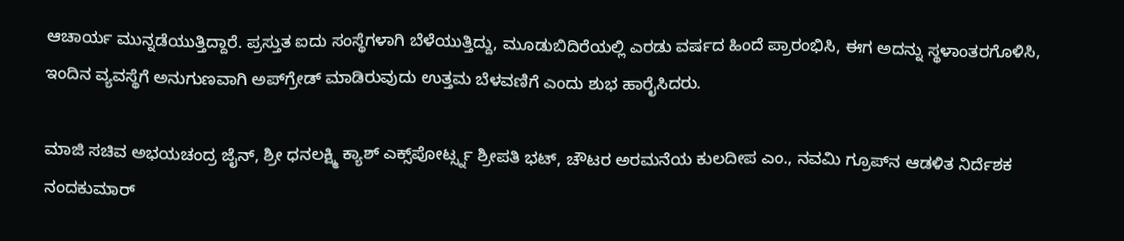ಆಚಾರ್ಯ ಮುನ್ನಡೆಯುತ್ತಿದ್ದಾರೆ. ಪ್ರಸ್ತುತ ಐದು ಸಂಸ್ಥೆಗಳಾಗಿ ಬೆಳೆಯುತ್ತಿದ್ದು, ಮೂಡುಬಿದಿರೆಯಲ್ಲಿ ಎರಡು ವರ್ಷದ ಹಿಂದೆ ಪ್ರಾರಂಭಿಸಿ, ಈಗ ಅದನ್ನು ಸ್ಥಳಾಂತರಗೊಳಿಸಿ, ಇಂದಿನ ವ್ಯವಸ್ಥೆಗೆ ಅನುಗುಣವಾಗಿ ಅಪ್‌ಗ್ರೇಡ್ ಮಾಡಿರುವುದು ಉತ್ತಮ ಬೆಳವಣಿಗೆ ಎಂದು ಶುಭ ಹಾರೈಸಿದರು.

ಮಾಜಿ ಸಚಿವ ಅಭಯಚಂದ್ರ ಜೈನ್, ಶ್ರೀ ಧನಲಕ್ಷ್ಮಿ ಕ್ಯಾಶ್ ಎಕ್ಸ್‌ಪೋರ್ಟ್ಸ್ನ ಶ್ರೀಪತಿ ಭಟ್, ಚೌಟರ ಅರಮನೆಯ ಕುಲದೀಪ ಎಂ., ನವಮಿ ಗ್ರೂಪ್‌ನ ಆಡಳಿತ ನಿರ್ದೆಶಕ ನಂದಕುಮಾರ್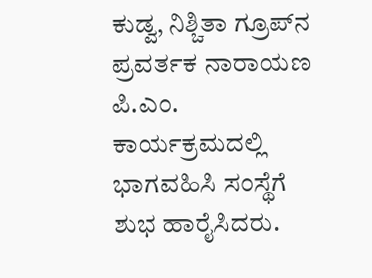ಕುಡ್ವ, ನಿಶ್ಚಿತಾ ಗ್ರೂಪ್‌ನ ಪ್ರವರ್ತಕ ನಾರಾಯಣ ಪಿ.ಎಂ. ಕಾರ್ಯಕ್ರಮದಲ್ಲಿ ಭಾಗವಹಿಸಿ ಸಂಸ್ಥೆಗೆ ಶುಭ ಹಾರೈಸಿದರು.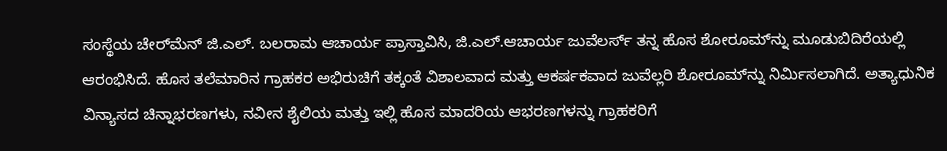ಸಂಸ್ಥೆಯ ಚೇರ್‌ಮೆನ್ ಜಿ.ಎಲ್. ಬಲರಾಮ ಆಚಾರ್ಯ ಪ್ರಾಸ್ತಾವಿಸಿ, ಜಿ.ಎಲ್.ಆಚಾರ್ಯ ಜುವೆಲರ್ಸ್ ತನ್ನ ಹೊಸ ಶೋರೂಮ್‌ನ್ನು ಮೂಡುಬಿದಿರೆಯಲ್ಲಿ ಆರಂಭಿಸಿದೆ. ಹೊಸ ತಲೆಮಾರಿನ ಗ್ರಾಹಕರ ಅಭಿರುಚಿಗೆ ತಕ್ಕಂತೆ ವಿಶಾಲವಾದ ಮತ್ತು ಆಕರ್ಷಕವಾದ ಜುವೆಲ್ಲರಿ ಶೋರೂಮ್‌ನ್ನು ನಿರ್ಮಿಸಲಾಗಿದೆ. ಅತ್ಯಾಧುನಿಕ ವಿನ್ಯಾಸದ ಚಿನ್ನಾಭರಣಗಳು, ನವೀನ ಶೈಲಿಯ ಮತ್ತು ಇಲ್ಲಿ ಹೊಸ ಮಾದರಿಯ ಆಭರಣಗಳನ್ನು ಗ್ರಾಹಕರಿಗೆ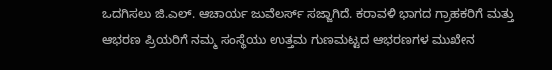ಒದಗಿಸಲು ಜಿ.ಎಲ್. ಆಚಾರ್ಯ ಜುವೆಲರ್ಸ್ ಸಜ್ಜಾಗಿದೆ. ಕರಾವಳಿ ಭಾಗದ ಗ್ರಾಹಕರಿಗೆ ಮತ್ತು ಆಭರಣ ಪ್ರಿಯರಿಗೆ ನಮ್ಮ ಸಂಸ್ಥೆಯು ಉತ್ತಮ ಗುಣಮಟ್ಟದ ಆಭರಣಗಳ ಮುಖೇನ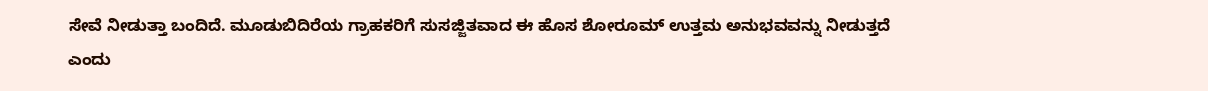ಸೇವೆ ನೀಡುತ್ತಾ ಬಂದಿದೆ. ಮೂಡುಬಿದಿರೆಯ ಗ್ರಾಹಕರಿಗೆ ಸುಸಜ್ಜಿತವಾದ ಈ ಹೊಸ ಶೋರೂಮ್ ಉತ್ತಮ ಅನುಭವವನ್ನು ನೀಡುತ್ತದೆ ಎಂದು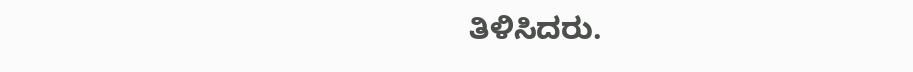ತಿಳಿಸಿದರು.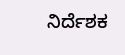ನಿರ್ದೆಶಕ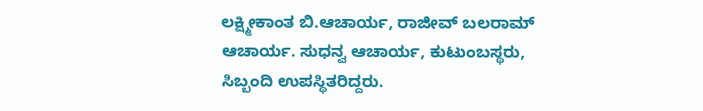ಲಕ್ಷ್ಮೀಕಾಂತ ಬಿ.ಆಚಾರ್ಯ, ರಾಜೀವ್ ಬಲರಾಮ್ ಆಚಾರ್ಯ. ಸುಧನ್ವ ಆಚಾರ್ಯ, ಕುಟುಂಬಸ್ಥರು, ಸಿಬ್ಬಂದಿ ಉಪಸ್ಥಿತರಿದ್ದರು.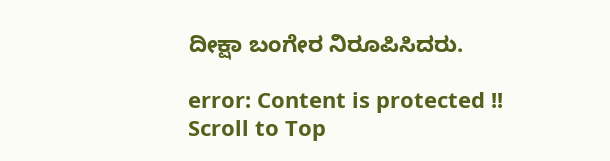ದೀಕ್ಷಾ ಬಂಗೇರ ನಿರೂಪಿಸಿದರು.

error: Content is protected !!
Scroll to Top